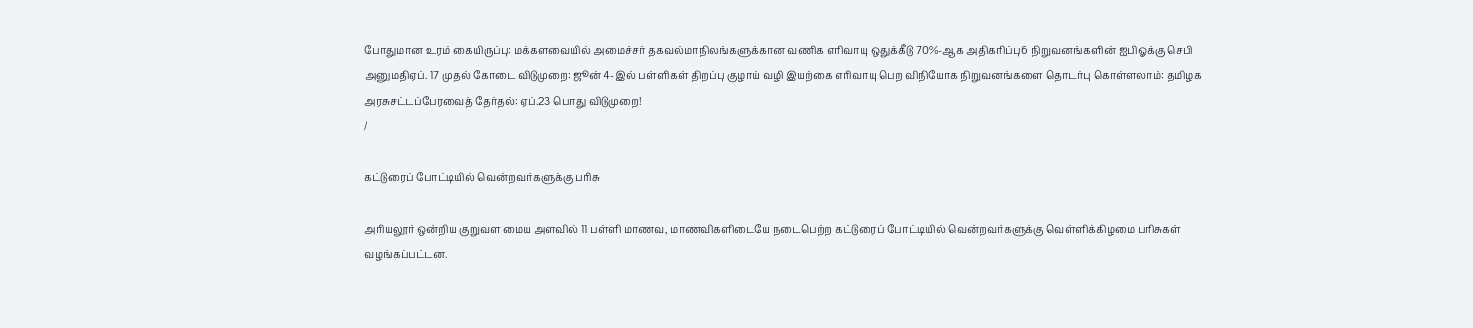போதுமான உரம் கையிருப்பு: மக்களவையில் அமைச்சர் தகவல்மாநிலங்களுக்கான வணிக எரிவாயு ஒதுக்கீடு 70%-ஆக அதிகரிப்பு6 நிறுவனங்களின் ஐபிஓக்கு செபி அனுமதிஏப். 17 முதல் கோடை விடுமுறை: ஜூன் 4-இல் பள்ளிகள் திறப்பு குழாய் வழி இயற்கை எரிவாயு பெற விநியோக நிறுவனங்களை தொடர்பு கொள்ளலாம்: தமிழக அரசுசட்டப்பேரவைத் தேர்தல்: ஏப்.23 பொது விடுமுறை!
/

கட்டுரைப் போட்டியில் வென்றவர்களுக்கு பரிசு

அரியலூர் ஒன்றிய குறுவள மைய அளவில் 11 பள்ளி மாணவ, மாணவிகளிடையே நடைபெற்ற கட்டுரைப் போட்டியில் வென்றவர்களுக்கு வெள்ளிக்கிழமை பரிசுகள் வழங்கப்பட்டன.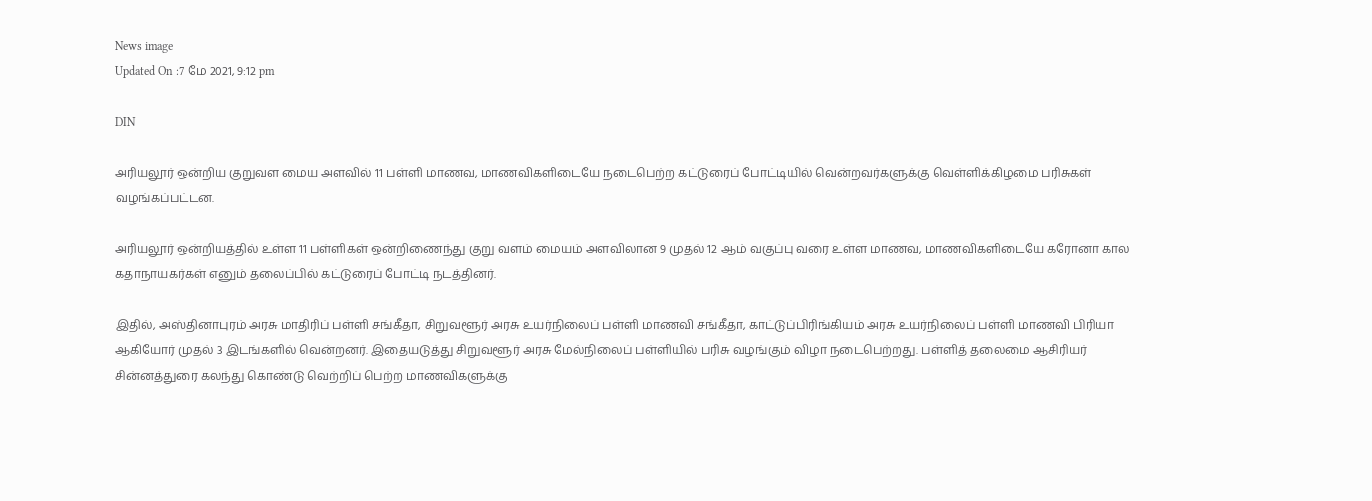News image
Updated On :7 மே 2021, 9:12 pm

DIN

அரியலூர் ஒன்றிய குறுவள மைய அளவில் 11 பள்ளி மாணவ, மாணவிகளிடையே நடைபெற்ற கட்டுரைப் போட்டியில் வென்றவர்களுக்கு வெள்ளிக்கிழமை பரிசுகள் வழங்கப்பட்டன.

அரியலூர் ஒன்றியத்தில் உள்ள 11 பள்ளிகள் ஒன்றிணைந்து குறு வளம் மையம் அளவிலான 9 முதல் 12 ஆம் வகுப்பு வரை உள்ள மாணவ, மாணவிகளிடையே கரோனா கால கதாநாயகர்கள் எனும் தலைப்பில் கட்டுரைப் போட்டி நடத்தினர்.

இதில், அஸ்தினாபுரம் அரசு மாதிரிப் பள்ளி சங்கீதா, சிறுவளூர் அரசு உயர்நிலைப் பள்ளி மாணவி சங்கீதா, காட்டுப்பிரிங்கியம் அரசு உயர்நிலைப் பள்ளி மாணவி பிரியா ஆகியோர் முதல் 3 இடங்களில் வென்றனர். இதையடுத்து சிறுவளூர் அரசு மேல்நிலைப் பள்ளியில் பரிசு வழங்கும் விழா நடைபெற்றது. பள்ளித் தலைமை ஆசிரியர் சின்னத்துரை கலந்து கொண்டு வெற்றிப் பெற்ற மாணவிகளுக்கு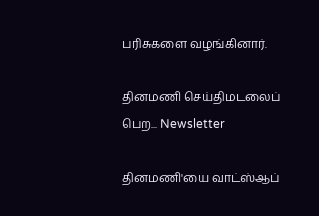பரிசுகளை வழங்கினார்.

தினமணி செய்திமடலைப் பெற... Newsletter

தினமணி'யை வாட்ஸ்ஆப்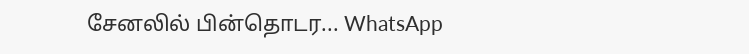சேனலில் பின்தொடர... WhatsApp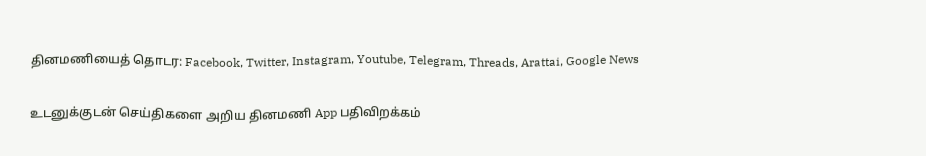தினமணியைத் தொடர: Facebook, Twitter, Instagram, Youtube, Telegram, Threads, Arattai, Google News

உடனுக்குடன் செய்திகளை அறிய தினமணி App பதிவிறக்கம்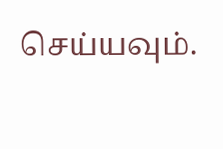செய்யவும்.